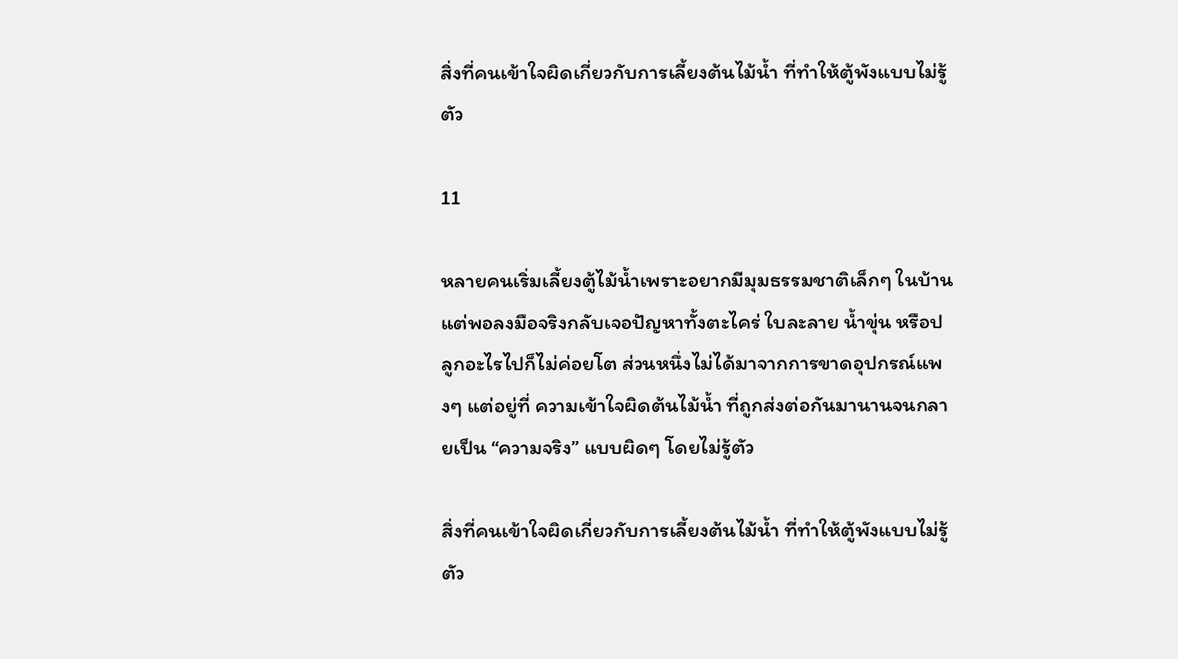สิ่งที่คนเข้าใจผิดเกี่ยวกับการเลี้ยงต้นไม้น้ำ ที่ทำให้ตู้พังแบบไม่รู้ตัว

11

หลายคนเริ่มเลี้ยงตู้ไม้น้ำเพราะอยากมีมุมธรรมชาติเล็กๆ ในบ้าน แต่พอลงมือจริงกลับเจอปัญหาทั้งตะไคร่ ใบละลาย น้ำขุ่น หรือปลูกอะไรไปก็ไม่ค่อยโต ส่วนหนึ่งไม่ได้มาจากการขาดอุปกรณ์แพงๆ แต่อยู่ที่ ความเข้าใจผิดต้นไม้น้ำ ที่ถูกส่งต่อกันมานานจนกลายเป็น “ความจริง” แบบผิดๆ โดยไม่รู้ตัว

สิ่งที่คนเข้าใจผิดเกี่ยวกับการเลี้ยงต้นไม้น้ำ ที่ทำให้ตู้พังแบบไม่รู้ตัว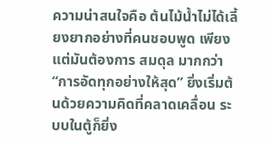ความน่าสนใจคือ ต้นไม้น้ำไม่ได้เลี้ยงยากอย่างที่คนชอบพูด เพียงแต่มันต้องการ สมดุล มากกว่า “การอัดทุกอย่างให้สุด” ยิ่งเริ่มต้นด้วยความคิดที่คลาดเคลื่อน ระบบในตู้ก็ยิ่ง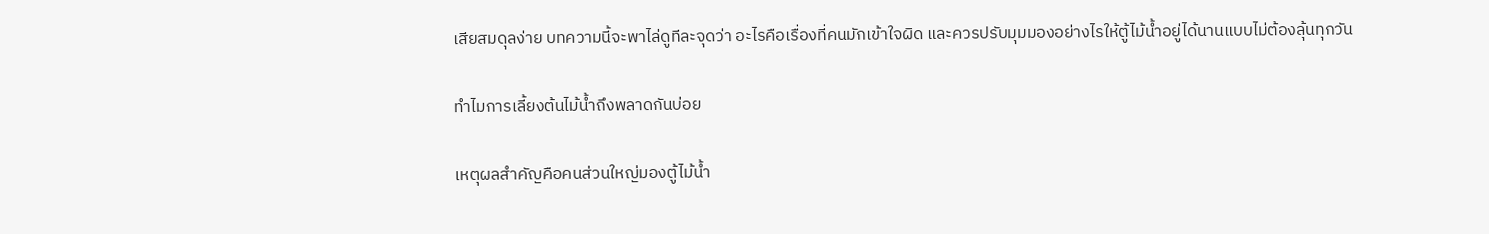เสียสมดุลง่าย บทความนี้จะพาไล่ดูทีละจุดว่า อะไรคือเรื่องที่คนมักเข้าใจผิด และควรปรับมุมมองอย่างไรให้ตู้ไม้น้ำอยู่ได้นานแบบไม่ต้องลุ้นทุกวัน

ทำไมการเลี้ยงต้นไม้น้ำถึงพลาดกันบ่อย

เหตุผลสำคัญคือคนส่วนใหญ่มองตู้ไม้น้ำ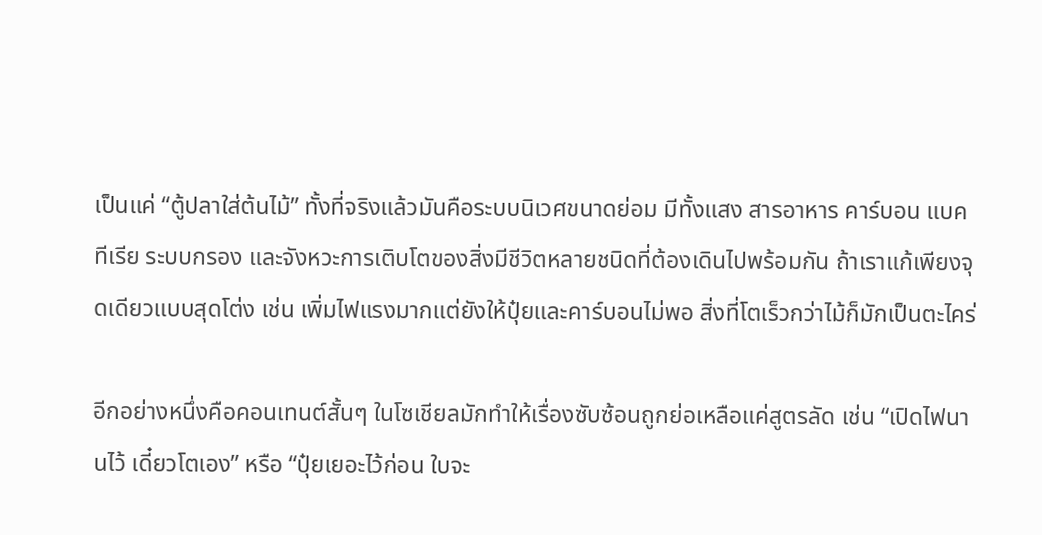เป็นแค่ “ตู้ปลาใส่ต้นไม้” ทั้งที่จริงแล้วมันคือระบบนิเวศขนาดย่อม มีทั้งแสง สารอาหาร คาร์บอน แบคทีเรีย ระบบกรอง และจังหวะการเติบโตของสิ่งมีชีวิตหลายชนิดที่ต้องเดินไปพร้อมกัน ถ้าเราแก้เพียงจุดเดียวแบบสุดโต่ง เช่น เพิ่มไฟแรงมากแต่ยังให้ปุ๋ยและคาร์บอนไม่พอ สิ่งที่โตเร็วกว่าไม้ก็มักเป็นตะไคร่

อีกอย่างหนึ่งคือคอนเทนต์สั้นๆ ในโซเชียลมักทำให้เรื่องซับซ้อนถูกย่อเหลือแค่สูตรลัด เช่น “เปิดไฟนานไว้ เดี๋ยวโตเอง” หรือ “ปุ๋ยเยอะไว้ก่อน ใบจะ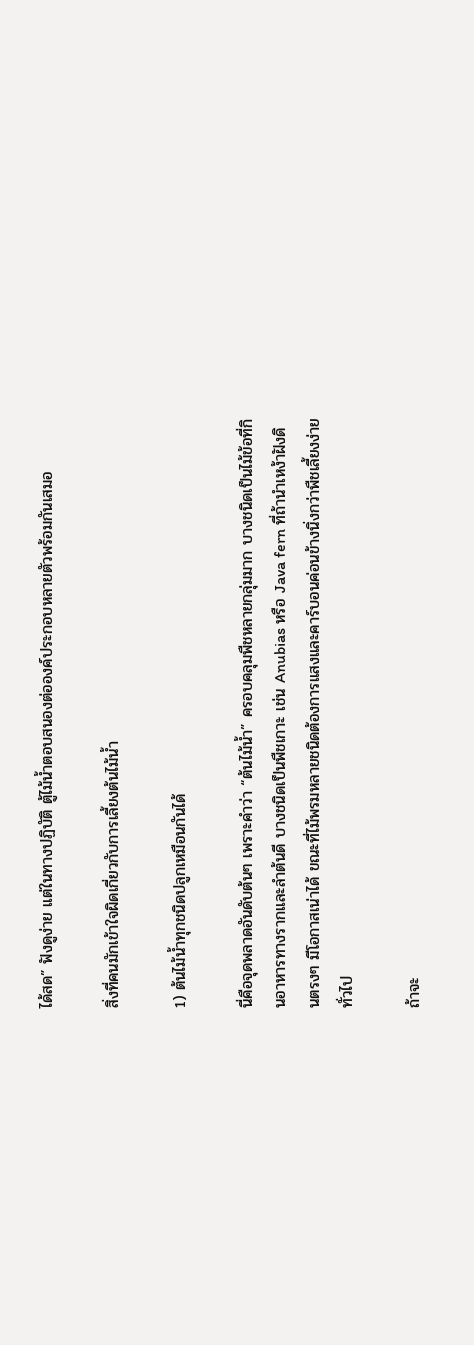ได้สด” ฟังดูง่าย แต่ในทางปฏิบัติ ตู้ไม้น้ำตอบสนองต่อองค์ประกอบหลายตัวพร้อมกันเสมอ

สิ่งที่คนมักเข้าใจผิดเกี่ยวกับการเลี้ยงต้นไม้น้ำ

1) ต้นไม้น้ำทุกชนิดปลูกเหมือนกันได้

นี่คือจุดพลาดอันดับต้นๆ เพราะคำว่า “ต้นไม้น้ำ” ครอบคลุมพืชหลายกลุ่มมาก บางชนิดเป็นไม้ข้อที่กินอาหารทางรากและลำต้นดี บางชนิดเป็นพืชเกาะ เช่น Anubias หรือ Java fern ที่ถ้านำเหง้าฝังดินตรงๆ มีโอกาสเน่าได้ ขณะที่ไม้พรมหลายชนิดต้องการแสงและคาร์บอนค่อนข้างนิ่งกว่าพืชเลี้ยงง่ายทั่วไป

ถ้าจะ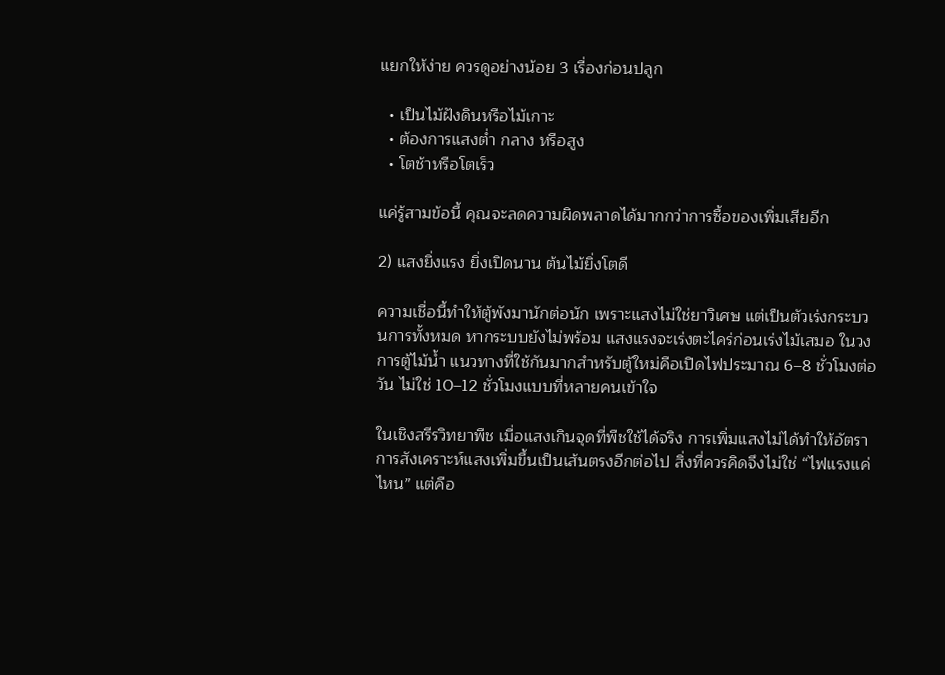แยกให้ง่าย ควรดูอย่างน้อย 3 เรื่องก่อนปลูก

  • เป็นไม้ฝังดินหรือไม้เกาะ
  • ต้องการแสงต่ำ กลาง หรือสูง
  • โตช้าหรือโตเร็ว

แค่รู้สามข้อนี้ คุณจะลดความผิดพลาดได้มากกว่าการซื้อของเพิ่มเสียอีก

2) แสงยิ่งแรง ยิ่งเปิดนาน ต้นไม้ยิ่งโตดี

ความเชื่อนี้ทำให้ตู้พังมานักต่อนัก เพราะแสงไม่ใช่ยาวิเศษ แต่เป็นตัวเร่งกระบวนการทั้งหมด หากระบบยังไม่พร้อม แสงแรงจะเร่งตะไคร่ก่อนเร่งไม้เสมอ ในวงการตู้ไม้น้ำ แนวทางที่ใช้กันมากสำหรับตู้ใหม่คือเปิดไฟประมาณ 6–8 ชั่วโมงต่อวัน ไม่ใช่ 10–12 ชั่วโมงแบบที่หลายคนเข้าใจ

ในเชิงสรีรวิทยาพืช เมื่อแสงเกินจุดที่พืชใช้ได้จริง การเพิ่มแสงไม่ได้ทำให้อัตราการสังเคราะห์แสงเพิ่มขึ้นเป็นเส้นตรงอีกต่อไป สิ่งที่ควรคิดจึงไม่ใช่ “ไฟแรงแค่ไหน” แต่คือ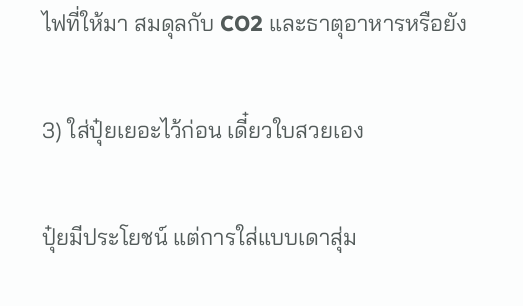ไฟที่ให้มา สมดุลกับ CO2 และธาตุอาหารหรือยัง

3) ใส่ปุ๋ยเยอะไว้ก่อน เดี๋ยวใบสวยเอง

ปุ๋ยมีประโยชน์ แต่การใส่แบบเดาสุ่ม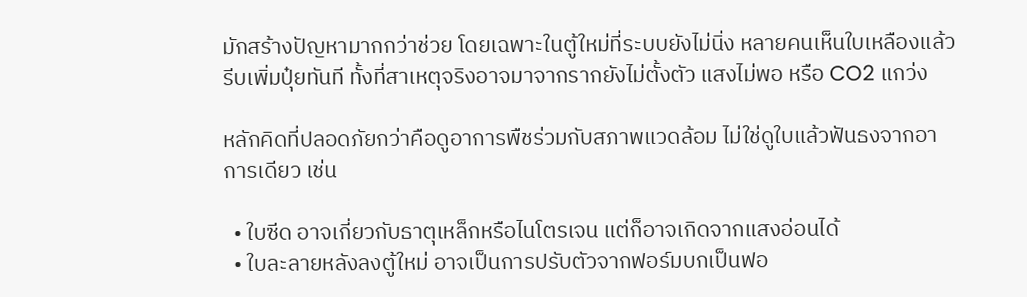มักสร้างปัญหามากกว่าช่วย โดยเฉพาะในตู้ใหม่ที่ระบบยังไม่นิ่ง หลายคนเห็นใบเหลืองแล้วรีบเพิ่มปุ๋ยทันที ทั้งที่สาเหตุจริงอาจมาจากรากยังไม่ตั้งตัว แสงไม่พอ หรือ CO2 แกว่ง

หลักคิดที่ปลอดภัยกว่าคือดูอาการพืชร่วมกับสภาพแวดล้อม ไม่ใช่ดูใบแล้วฟันธงจากอาการเดียว เช่น

  • ใบซีด อาจเกี่ยวกับธาตุเหล็กหรือไนโตรเจน แต่ก็อาจเกิดจากแสงอ่อนได้
  • ใบละลายหลังลงตู้ใหม่ อาจเป็นการปรับตัวจากฟอร์มบกเป็นฟอ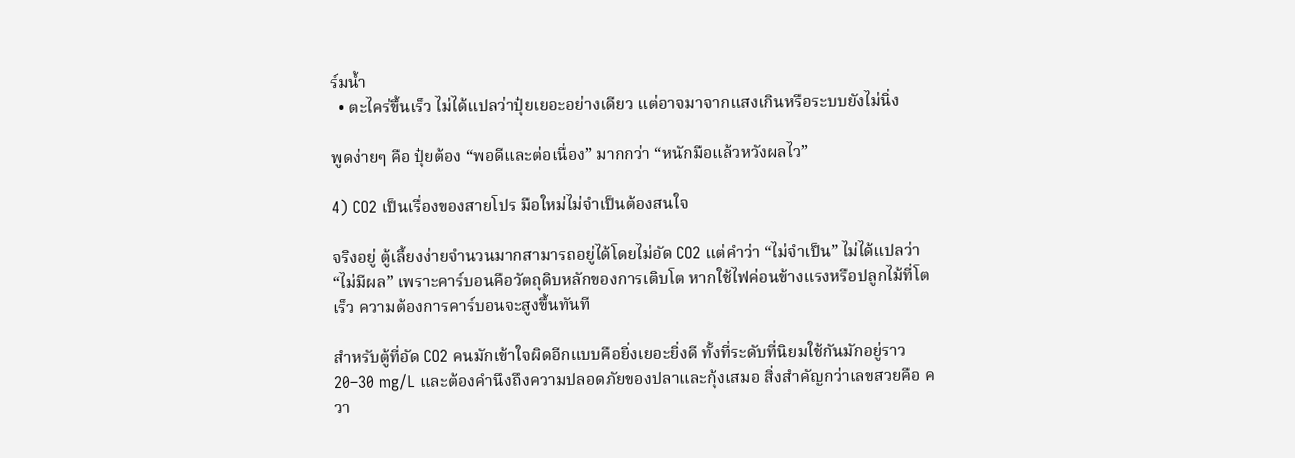ร์มน้ำ
  • ตะไคร่ขึ้นเร็ว ไม่ได้แปลว่าปุ๋ยเยอะอย่างเดียว แต่อาจมาจากแสงเกินหรือระบบยังไม่นิ่ง

พูดง่ายๆ คือ ปุ๋ยต้อง “พอดีและต่อเนื่อง” มากกว่า “หนักมือแล้วหวังผลไว”

4) CO2 เป็นเรื่องของสายโปร มือใหม่ไม่จำเป็นต้องสนใจ

จริงอยู่ ตู้เลี้ยงง่ายจำนวนมากสามารถอยู่ได้โดยไม่อัด CO2 แต่คำว่า “ไม่จำเป็น” ไม่ได้แปลว่า “ไม่มีผล” เพราะคาร์บอนคือวัตถุดิบหลักของการเติบโต หากใช้ไฟค่อนข้างแรงหรือปลูกไม้ที่โตเร็ว ความต้องการคาร์บอนจะสูงขึ้นทันที

สำหรับตู้ที่อัด CO2 คนมักเข้าใจผิดอีกแบบคือยิ่งเยอะยิ่งดี ทั้งที่ระดับที่นิยมใช้กันมักอยู่ราว 20–30 mg/L และต้องคำนึงถึงความปลอดภัยของปลาและกุ้งเสมอ สิ่งสำคัญกว่าเลขสวยคือ ควา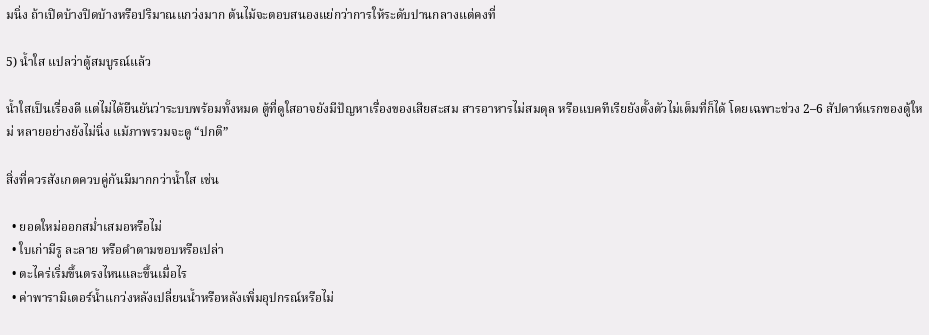มนิ่ง ถ้าเปิดบ้างปิดบ้างหรือปริมาณแกว่งมาก ต้นไม้จะตอบสนองแย่กว่าการให้ระดับปานกลางแต่คงที่

5) น้ำใส แปลว่าตู้สมบูรณ์แล้ว

น้ำใสเป็นเรื่องดี แต่ไม่ได้ยืนยันว่าระบบพร้อมทั้งหมด ตู้ที่ดูใสอาจยังมีปัญหาเรื่องของเสียสะสม สารอาหารไม่สมดุล หรือแบคทีเรียยังตั้งตัวไม่เต็มที่ก็ได้ โดยเฉพาะช่วง 2–6 สัปดาห์แรกของตู้ใหม่ หลายอย่างยังไม่นิ่ง แม้ภาพรวมจะดู “ปกติ”

สิ่งที่ควรสังเกตควบคู่กันมีมากกว่าน้ำใส เช่น

  • ยอดใหม่ออกสม่ำเสมอหรือไม่
  • ใบเก่ามีรู ละลาย หรือดำตามขอบหรือเปล่า
  • ตะไคร่เริ่มขึ้นตรงไหนและขึ้นเมื่อไร
  • ค่าพารามิเตอร์น้ำแกว่งหลังเปลี่ยนน้ำหรือหลังเพิ่มอุปกรณ์หรือไม่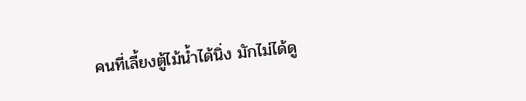คนที่เลี้ยงตู้ไม้น้ำได้นิ่ง มักไม่ได้ดู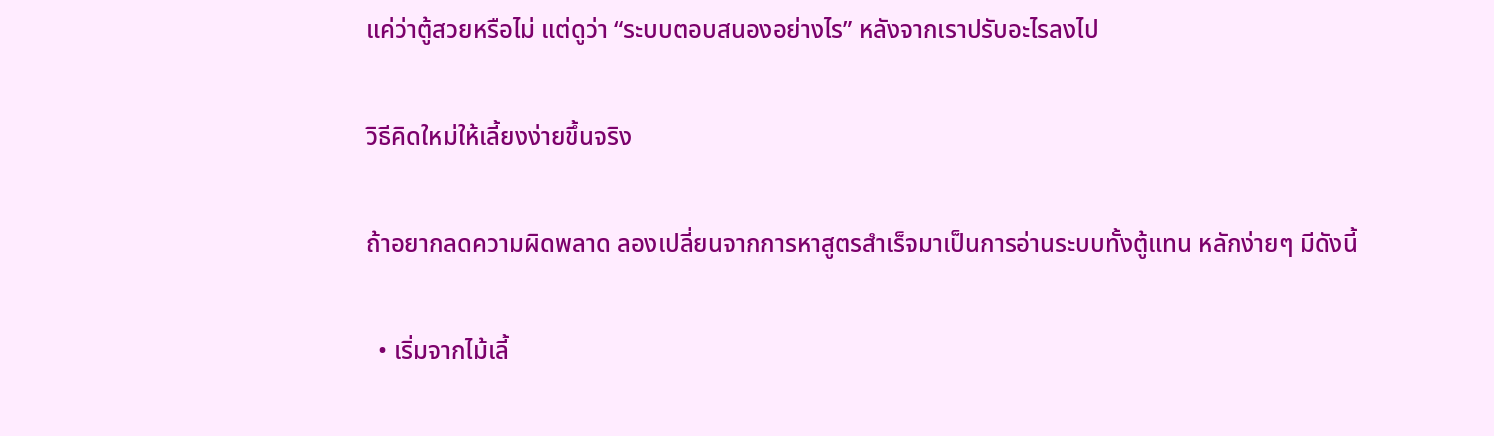แค่ว่าตู้สวยหรือไม่ แต่ดูว่า “ระบบตอบสนองอย่างไร” หลังจากเราปรับอะไรลงไป

วิธีคิดใหม่ให้เลี้ยงง่ายขึ้นจริง

ถ้าอยากลดความผิดพลาด ลองเปลี่ยนจากการหาสูตรสำเร็จมาเป็นการอ่านระบบทั้งตู้แทน หลักง่ายๆ มีดังนี้

  • เริ่มจากไม้เลี้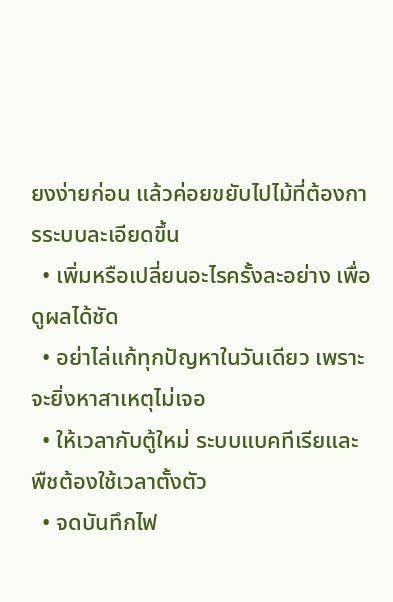ยงง่ายก่อน แล้วค่อยขยับไปไม้ที่ต้องการระบบละเอียดขึ้น
  • เพิ่มหรือเปลี่ยนอะไรครั้งละอย่าง เพื่อดูผลได้ชัด
  • อย่าไล่แก้ทุกปัญหาในวันเดียว เพราะจะยิ่งหาสาเหตุไม่เจอ
  • ให้เวลากับตู้ใหม่ ระบบแบคทีเรียและพืชต้องใช้เวลาตั้งตัว
  • จดบันทึกไฟ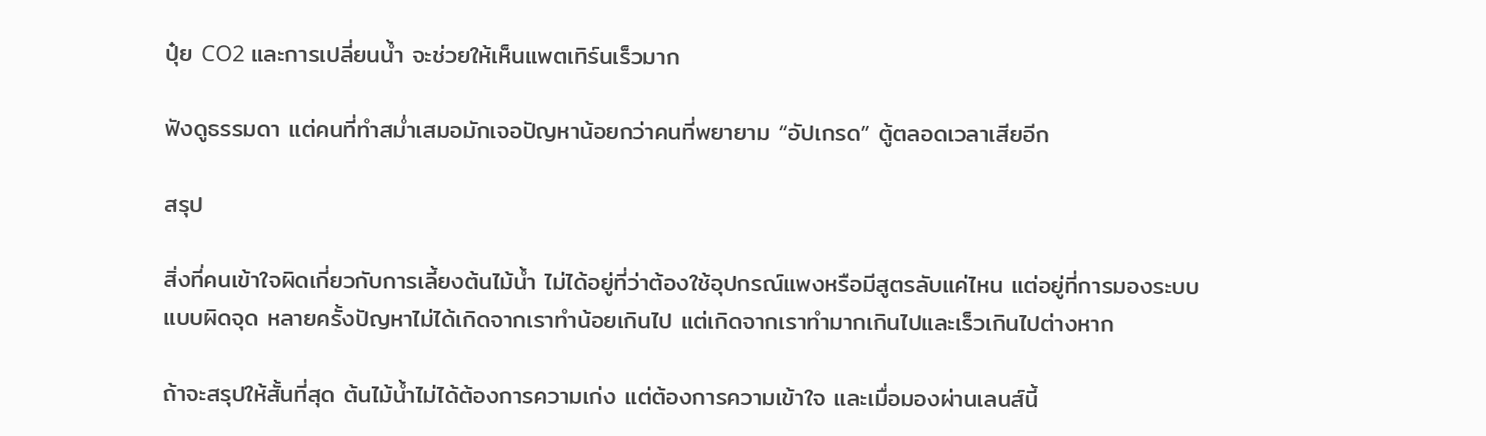ปุ๋ย CO2 และการเปลี่ยนน้ำ จะช่วยให้เห็นแพตเทิร์นเร็วมาก

ฟังดูธรรมดา แต่คนที่ทำสม่ำเสมอมักเจอปัญหาน้อยกว่าคนที่พยายาม “อัปเกรด” ตู้ตลอดเวลาเสียอีก

สรุป

สิ่งที่คนเข้าใจผิดเกี่ยวกับการเลี้ยงต้นไม้น้ำ ไม่ได้อยู่ที่ว่าต้องใช้อุปกรณ์แพงหรือมีสูตรลับแค่ไหน แต่อยู่ที่การมองระบบแบบผิดจุด หลายครั้งปัญหาไม่ได้เกิดจากเราทำน้อยเกินไป แต่เกิดจากเราทำมากเกินไปและเร็วเกินไปต่างหาก

ถ้าจะสรุปให้สั้นที่สุด ต้นไม้น้ำไม่ได้ต้องการความเก่ง แต่ต้องการความเข้าใจ และเมื่อมองผ่านเลนส์นี้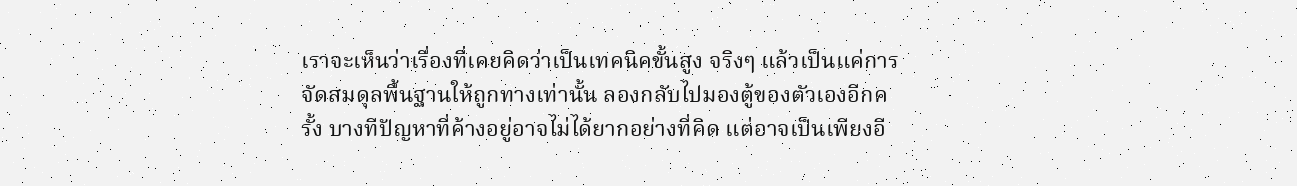เราจะเห็นว่าเรื่องที่เคยคิดว่าเป็นเทคนิคขั้นสูง จริงๆ แล้วเป็นแค่การจัดสมดุลพื้นฐานให้ถูกทางเท่านั้น ลองกลับไปมองตู้ของตัวเองอีกครั้ง บางทีปัญหาที่ค้างอยู่อาจไม่ได้ยากอย่างที่คิด แต่อาจเป็นเพียงอี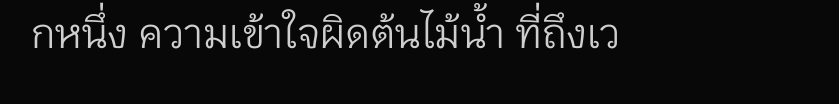กหนึ่ง ความเข้าใจผิดต้นไม้น้ำ ที่ถึงเว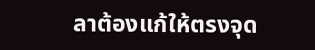ลาต้องแก้ให้ตรงจุด